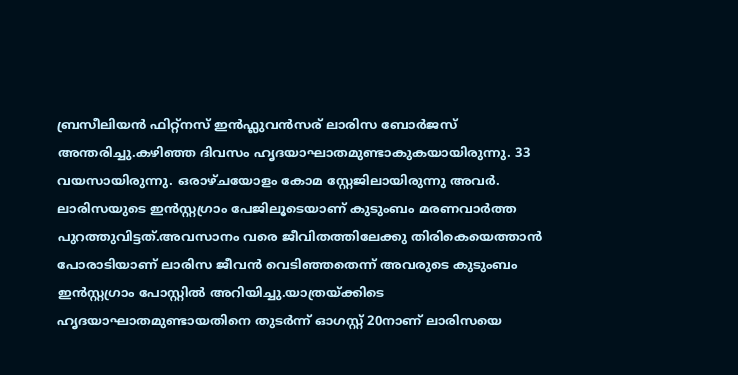ബ്രസീലിയൻ ഫിറ്റ്നസ് ഇൻഫ്ലുവൻസര് ലാരിസ ബോർജസ് അന്തരിച്ചു.കഴിഞ്ഞ ദിവസം ഹൃദയാഘാതമുണ്ടാകുകയായിരുന്നു. 33 വയസായിരുന്നു. ഒരാഴ്ചയോളം കോമ സ്റ്റേജിലായിരുന്നു അവർ. ലാരിസയുടെ ഇൻസ്റ്റഗ്രാം പേജിലൂടെയാണ് കുടുംബം മരണവാർത്ത പുറത്തുവിട്ടത്.അവസാനം വരെ ജീവിതത്തിലേക്കു തിരികെയെത്താൻ പോരാടിയാണ് ലാരിസ ജീവൻ വെടിഞ്ഞതെന്ന് അവരുടെ കുടുംബം ഇൻസ്റ്റഗ്രാം പോസ്റ്റിൽ അറിയിച്ചു.യാത്രയ്ക്കിടെ ഹൃദയാഘാതമുണ്ടായതിനെ തുടർന്ന് ഓഗസ്റ്റ് 20നാണ് ലാരിസയെ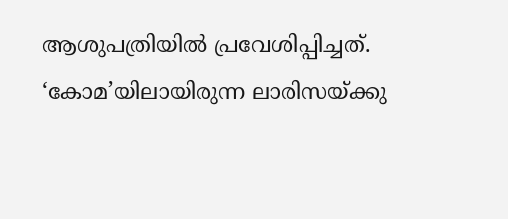ആശുപത്രിയിൽ പ്രവേശിപ്പിച്ചത്. ‘കോമ’യിലായിരുന്ന ലാരിസയ്ക്കു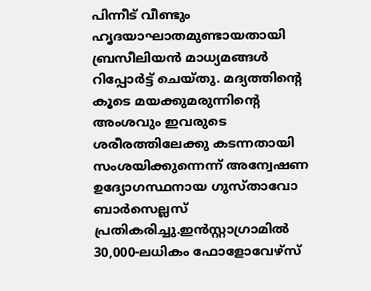പിന്നീട് വീണ്ടും ഹൃദയാഘാതമുണ്ടായതായി ബ്രസീലിയൻ മാധ്യമങ്ങൾ റിപ്പോർട്ട് ചെയ്തു. മദ്യത്തിന്റെ കൂടെ മയക്കുമരുന്നിന്റെ അംശവും ഇവരുടെ ശരീരത്തിലേക്കു കടന്നതായി സംശയിക്കുന്നെന്ന് അന്വേഷണ ഉദ്യോഗസ്ഥനായ ഗുസ്താവോ ബാർസെല്ലസ് പ്രതികരിച്ചു.ഇൻസ്റ്റാഗ്രാമിൽ 30,000-ലധികം ഫോളോവേഴ്സ്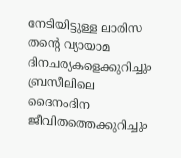നേടിയിട്ടുള്ള ലാരിസ തന്റെ വ്യായാമ ദിനചര്യകളെക്കുറിച്ചും ബ്രസീലിലെ ദൈനംദിന ജീവിതത്തെക്കുറിച്ചും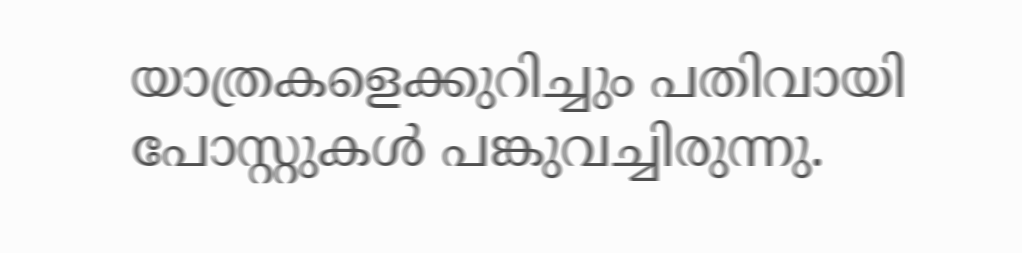യാത്രകളെക്കുറിച്ചും പതിവായി പോസ്റ്റുകൾ പങ്കുവച്ചിരുന്നു.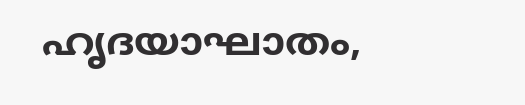ഹൃദയാഘാതം,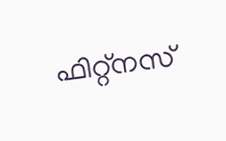ഫിറ്റ്നസ്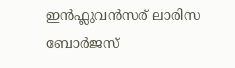ഇൻഫ്ലുവൻസര് ലാരിസ ബോർജസ്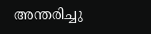അന്തരിച്ചു